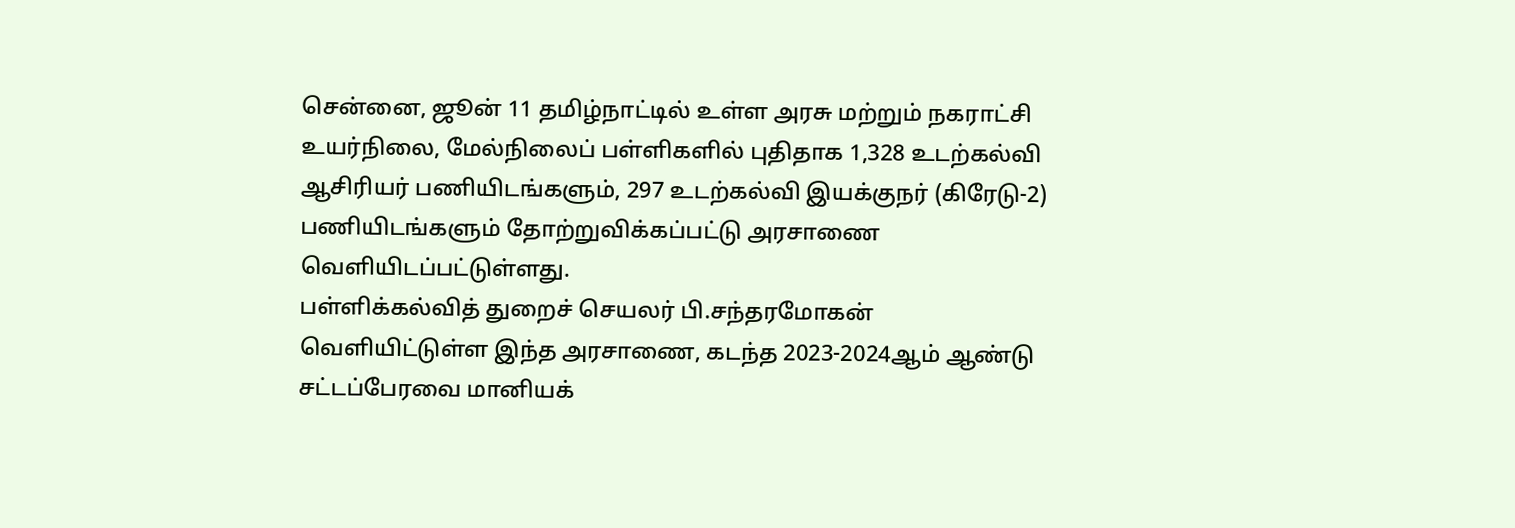சென்னை, ஜூன் 11 தமிழ்நாட்டில் உள்ள அரசு மற்றும் நகராட்சி உயர்நிலை, மேல்நிலைப் பள்ளிகளில் புதிதாக 1,328 உடற்கல்வி ஆசிரியர் பணியிடங்களும், 297 உடற்கல்வி இயக்குநர் (கிரேடு-2) பணியிடங்களும் தோற்றுவிக்கப்பட்டு அரசாணை வெளியிடப்பட்டுள்ளது.
பள்ளிக்கல்வித் துறைச் செயலர் பி.சந்தரமோகன் வெளியிட்டுள்ள இந்த அரசாணை, கடந்த 2023-2024ஆம் ஆண்டு சட்டப்பேரவை மானியக்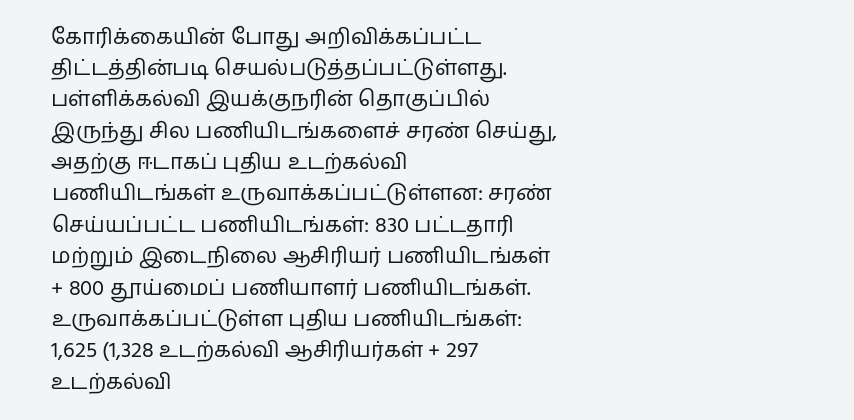கோரிக்கையின் போது அறிவிக்கப்பட்ட திட்டத்தின்படி செயல்படுத்தப்பட்டுள்ளது. பள்ளிக்கல்வி இயக்குநரின் தொகுப்பில் இருந்து சில பணியிடங்களைச் சரண் செய்து, அதற்கு ஈடாகப் புதிய உடற்கல்வி பணியிடங்கள் உருவாக்கப்பட்டுள்ளன: சரண் செய்யப்பட்ட பணியிடங்கள்: 830 பட்டதாரி மற்றும் இடைநிலை ஆசிரியர் பணியிடங்கள் + 800 தூய்மைப் பணியாளர் பணியிடங்கள். உருவாக்கப்பட்டுள்ள புதிய பணியிடங்கள்: 1,625 (1,328 உடற்கல்வி ஆசிரியர்கள் + 297 உடற்கல்வி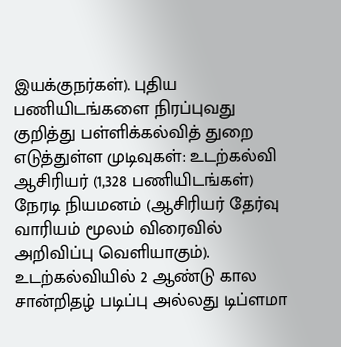இயக்குநர்கள்). புதிய பணியிடங்களை நிரப்புவது குறித்து பள்ளிக்கல்வித் துறை எடுத்துள்ள முடிவுகள்: உடற்கல்வி ஆசிரியர் (1,328 பணியிடங்கள்) நேரடி நியமனம் (ஆசிரியர் தேர்வு வாரியம் மூலம் விரைவில் அறிவிப்பு வெளியாகும்). உடற்கல்வியில் 2 ஆண்டு கால சான்றிதழ் படிப்பு அல்லது டிப்ளமா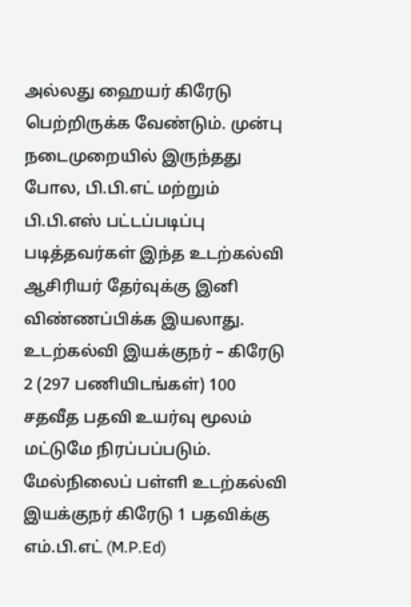அல்லது ஹையர் கிரேடு பெற்றிருக்க வேண்டும். முன்பு நடைமுறையில் இருந்தது போல, பி.பி.எட் மற்றும் பி.பி.எஸ் பட்டப்படிப்பு படித்தவர்கள் இந்த உடற்கல்வி ஆசிரியர் தேர்வுக்கு இனி விண்ணப்பிக்க இயலாது. உடற்கல்வி இயக்குநர் – கிரேடு 2 (297 பணியிடங்கள்) 100 சதவீத பதவி உயர்வு மூலம் மட்டுமே நிரப்பப்படும். மேல்நிலைப் பள்ளி உடற்கல்வி இயக்குநர் கிரேடு 1 பதவிக்கு எம்.பி.எட் (M.P.Ed)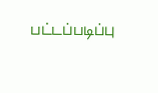பட்டப்படிப்பு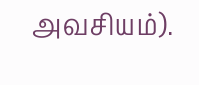அவசியம்).